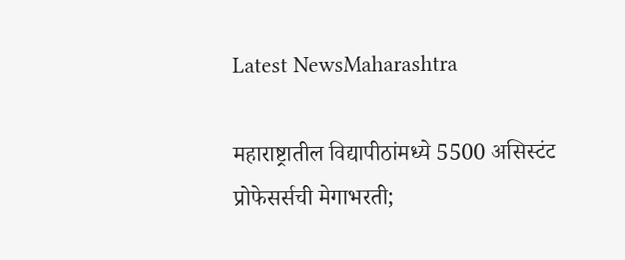Latest NewsMaharashtra

महाराष्ट्रातील विद्यापीठांमध्ये 5500 असिस्टंट प्रोफेसर्सची मेगाभरती;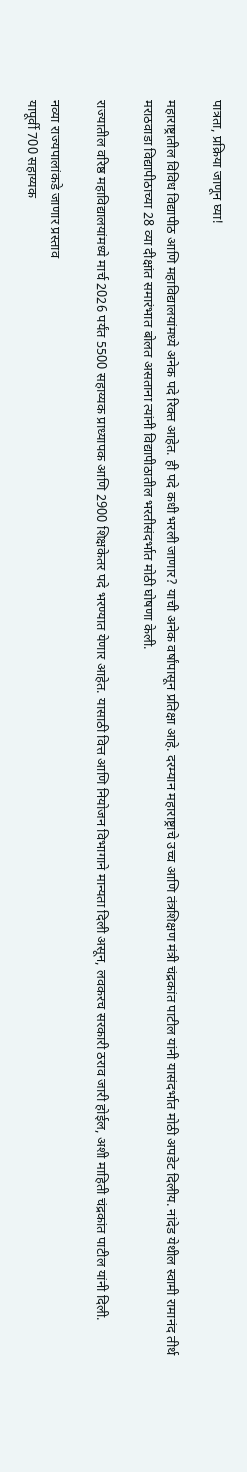पात्रता, प्रक्रिया जाणून घ्या!

महाराष्ट्रातील विविध विद्यापीठ आणि महाविद्यालयांमध्ये अनेक पदे रिक्त आहेत. ही पदे कधी भरली जाणार? याची अनेक वर्षांपासून प्रतिक्षा आहे. दरम्यान महाराष्ट्राचे उच्च आणि तंत्रशिक्षण मंत्री चंद्रकांत पाटील यांनी यासंदर्भात मोठी अपडेट दिलीय. नांदेड येथील स्वामी रामानंद तीर्थ मराठवाडा विद्यापीठाच्या 28 व्या दीक्षांत समारंभात बोलत असताना त्यांनी विद्यापीठातील भरतीसंदर्भात मोठी घोषणा केली.

राज्यातील वरिष्ठ महाविद्यालयांमध्ये मार्च 2026 पर्यंत 5500 सहाय्यक प्राध्यापक आणि 2900 शिक्षकेतर पदे भरण्यात येणार आहेत. यासाठी वित्त आणि नियोजन विभागाने मान्यता दिली असून, लवकरच सरकारी ठराव जारी होईल, अशी माहिती चंद्रकांत पाटील यांनी दिली.

नव्या राज्यपालांकडे जाणार प्रस्ताव
यापूर्वी 700 सहाय्यक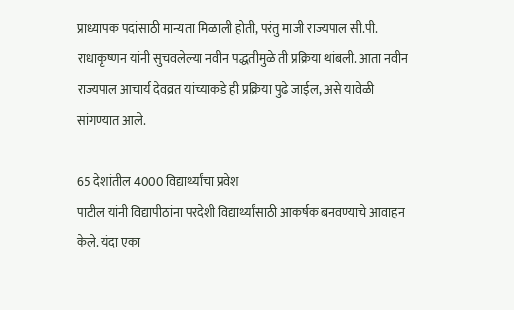प्राध्यापक पदांसाठी मान्यता मिळाली होती, परंतु माजी राज्यपाल सी.पी. राधाकृष्णन यांनी सुचवलेल्या नवीन पद्धतीमुळे ती प्रक्रिया थांबली. आता नवीन राज्यपाल आचार्य देवव्रत यांच्याकडे ही प्रक्रिया पुढे जाईल, असे यावेळी सांगण्यात आले.

65 देशांतील 4000 विद्यार्थ्यांचा प्रवेश
पाटील यांनी विद्यापीठांना परदेशी विद्यार्थ्यांसाठी आकर्षक बनवण्याचे आवाहन केले. यंदा एका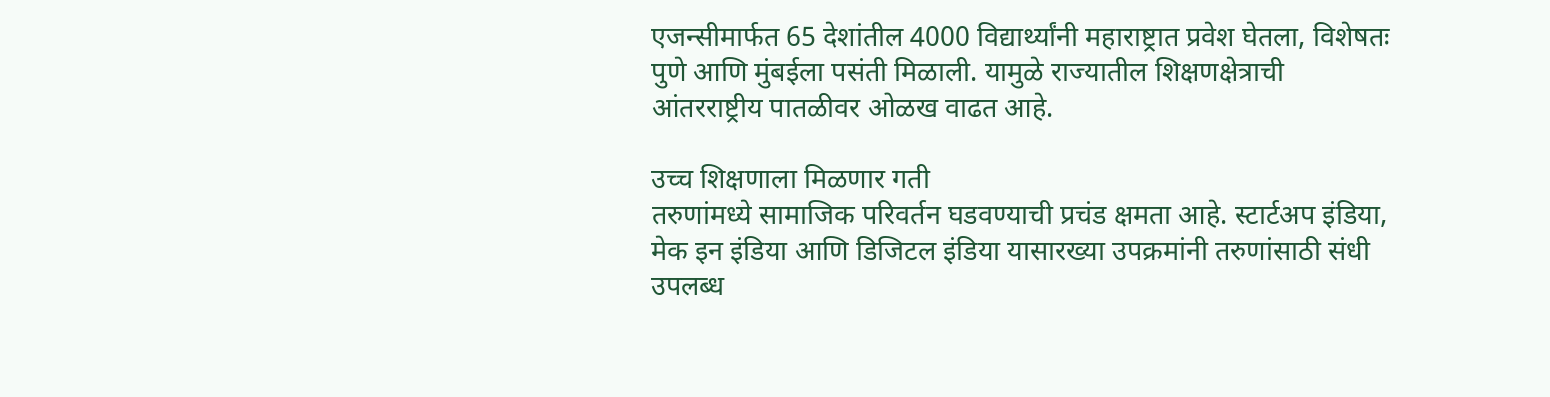एजन्सीमार्फत 65 देशांतील 4000 विद्यार्थ्यांनी महाराष्ट्रात प्रवेश घेतला, विशेषतः पुणे आणि मुंबईला पसंती मिळाली. यामुळे राज्यातील शिक्षणक्षेत्राची आंतरराष्ट्रीय पातळीवर ओळख वाढत आहे.

उच्च शिक्षणाला मिळणार गती
तरुणांमध्ये सामाजिक परिवर्तन घडवण्याची प्रचंड क्षमता आहे. स्टार्टअप इंडिया, मेक इन इंडिया आणि डिजिटल इंडिया यासारख्या उपक्रमांनी तरुणांसाठी संधी उपलब्ध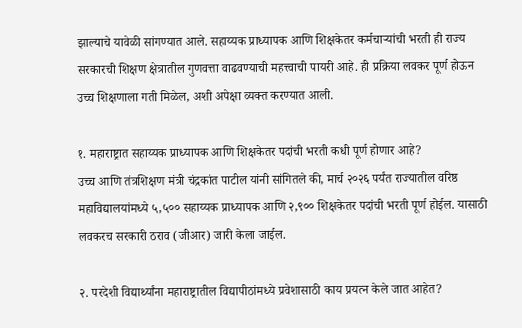झाल्याचे यावेळी सांगण्यात आले. सहाय्यक प्राध्यापक आणि शिक्षकेतर कर्मचाऱ्यांची भरती ही राज्य सरकारची शिक्षण क्षेत्रातील गुणवत्ता वाढवण्याची महत्त्वाची पायरी आहे. ही प्रक्रिया लवकर पूर्ण होऊन उच्च शिक्षणाला गती मिळेल, अशी अपेक्षा व्यक्त करण्यात आली.

१. महाराष्ट्रात सहाय्यक प्राध्यापक आणि शिक्षकेतर पदांची भरती कधी पूर्ण होणार आहे?
उच्च आणि तंत्रशिक्षण मंत्री चंद्रकांत पाटील यांनी सांगितले की, मार्च २०२६ पर्यंत राज्यातील वरिष्ठ महाविद्यालयांमध्ये ५,५०० सहाय्यक प्राध्यापक आणि २,९०० शिक्षकेतर पदांची भरती पूर्ण होईल. यासाठी लवकरच सरकारी ठराव (जीआर) जारी केला जाईल.

२. परदेशी विद्यार्थ्यांना महाराष्ट्रातील विद्यापीठांमध्ये प्रवेशासाठी काय प्रयत्न केले जात आहेत?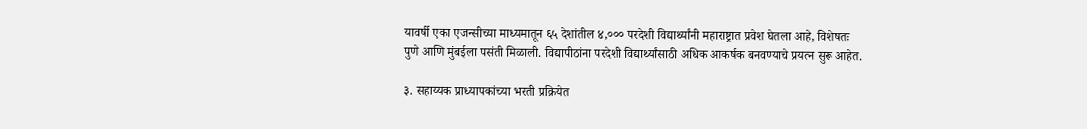यावर्षी एका एजन्सीच्या माध्यमातून ६५ देशांतील ४,००० परदेशी विद्यार्थ्यांनी महाराष्ट्रात प्रवेश घेतला आहे, विशेषतः पुणे आणि मुंबईला पसंती मिळाली. विद्यापीठांना परदेशी विद्यार्थ्यांसाठी अधिक आकर्षक बनवण्याचे प्रयत्न सुरू आहेत.

३. सहाय्यक प्राध्यापकांच्या भरती प्रक्रियेत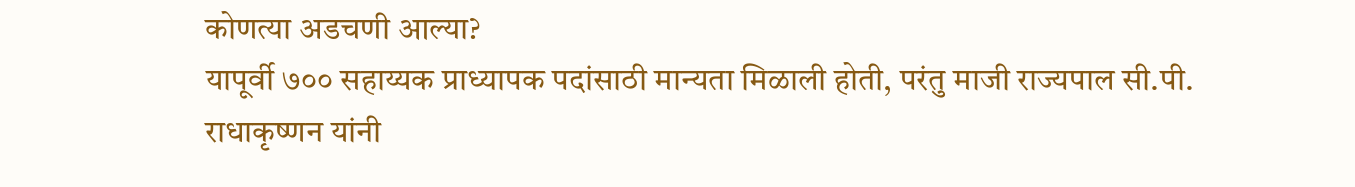कोणत्या अडचणी आल्या?
यापूर्वी ७०० सहाय्यक प्राध्यापक पदांसाठी मान्यता मिळाली होती, परंतु माजी राज्यपाल सी.पी. राधाकृष्णन यांनी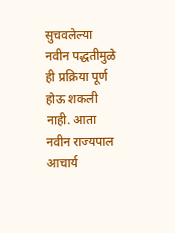सुचवलेल्या नवीन पद्धतीमुळे ही प्रक्रिया पूर्ण होऊ शकली नाही. आता नवीन राज्यपाल आचार्य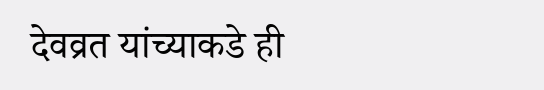देवव्रत यांच्याकडे ही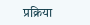प्रक्रिया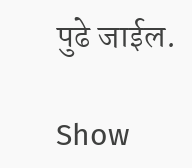पुढे जाईल.

Show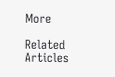More

Related Articles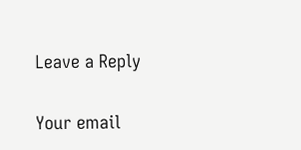Leave a Reply

Your email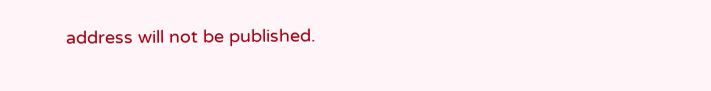address will not be published.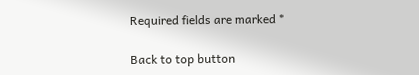Required fields are marked *

Back to top button